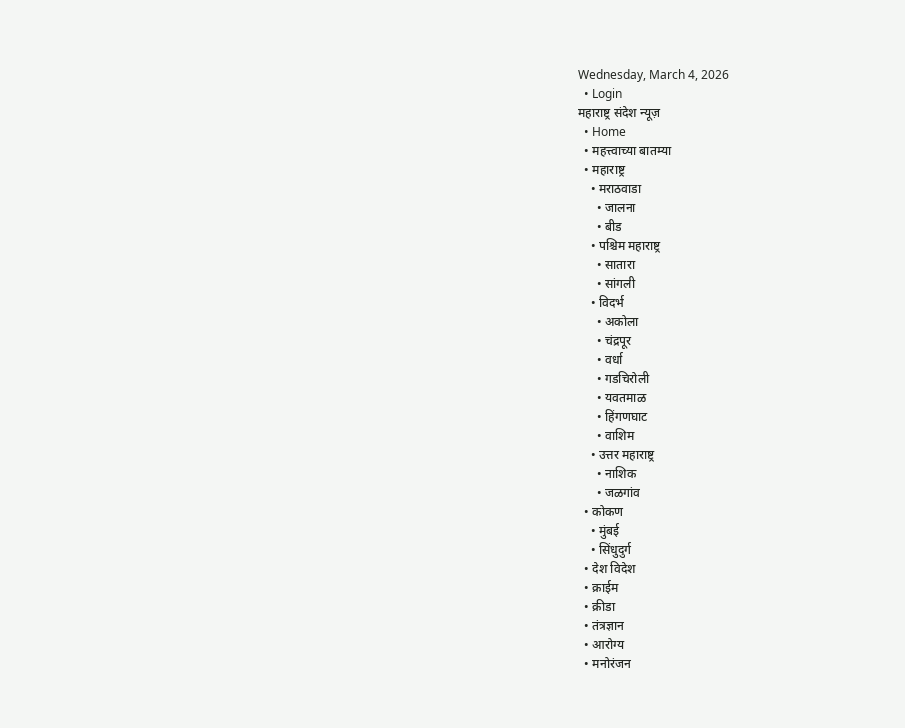Wednesday, March 4, 2026
  • Login
महाराष्ट्र संदेश न्यूज़
  • Home
  • महत्त्वाच्या बातम्या
  • महाराष्ट्र
    • मराठवाडा
      • जालना
      • बीड
    • पश्चिम महाराष्ट्र
      • सातारा
      • सांगली
    • विदर्भ
      • अकोला
      • चंद्रपूर
      • वर्धा
      • गडचिरोली
      • यवतमाळ
      • हिंगणघाट
      • वाशिम
    • उत्तर महाराष्ट्र
      • नाशिक
      • जळगांव
  • कोकण
    • मुंबई
    • सिंधुदुर्ग
  • देश विदेश
  • क्राईम
  • क्रीडा
  • तंत्रज्ञान
  • आरोग्य
  • मनोरंजन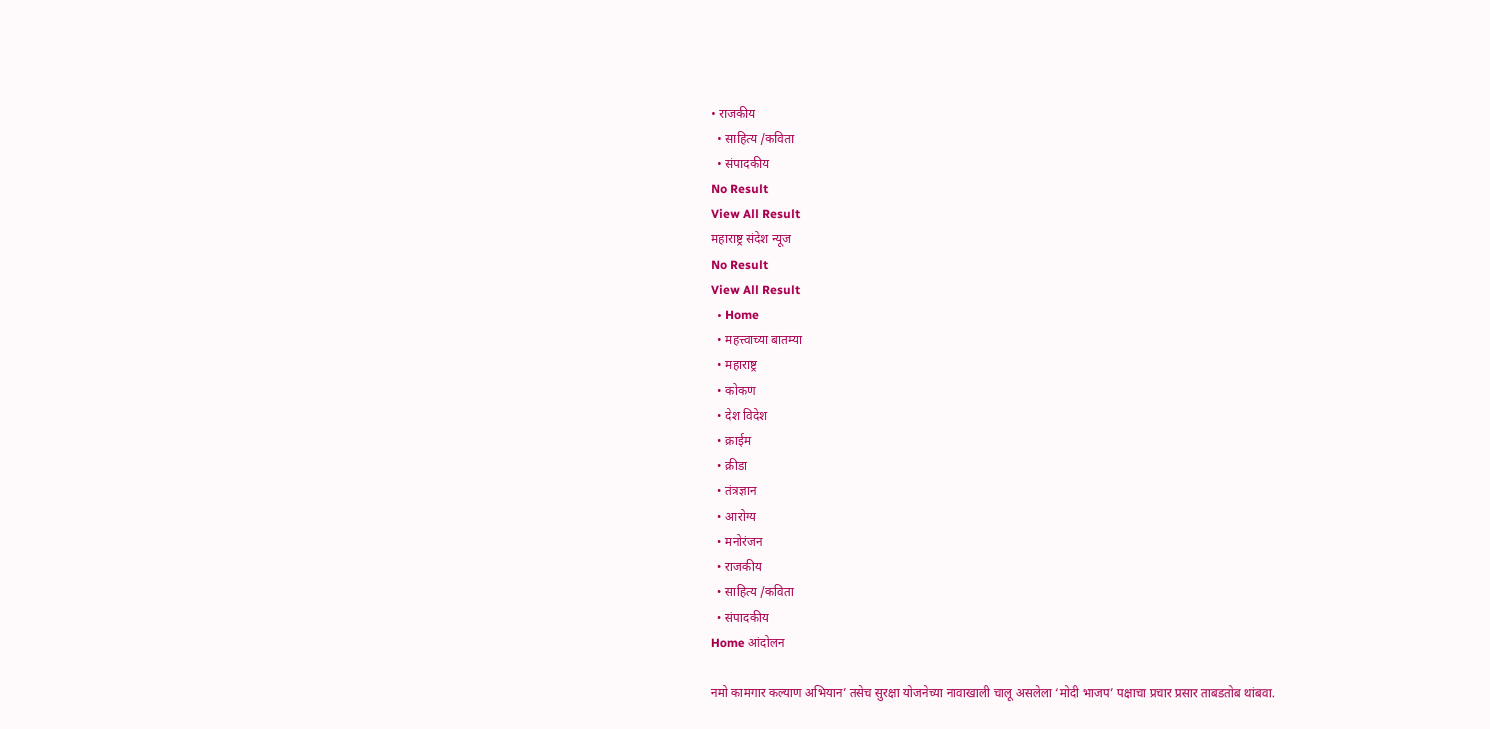• राजकीय
  • साहित्य /कविता
  • संपादकीय
No Result
View All Result
महाराष्ट्र संदेश न्यूज
No Result
View All Result
  • Home
  • महत्त्वाच्या बातम्या
  • महाराष्ट्र
  • कोकण
  • देश विदेश
  • क्राईम
  • क्रीडा
  • तंत्रज्ञान
  • आरोग्य
  • मनोरंजन
  • राजकीय
  • साहित्य /कविता
  • संपादकीय
Home आंदोलन

नमो कामगार कल्याण अभियान’ तसेच सुरक्षा योजनेच्या नावाखाली चालू असलेला ‘मोदी भाजप’ पक्षाचा प्रचार प्रसार ताबडतोब थांबवा.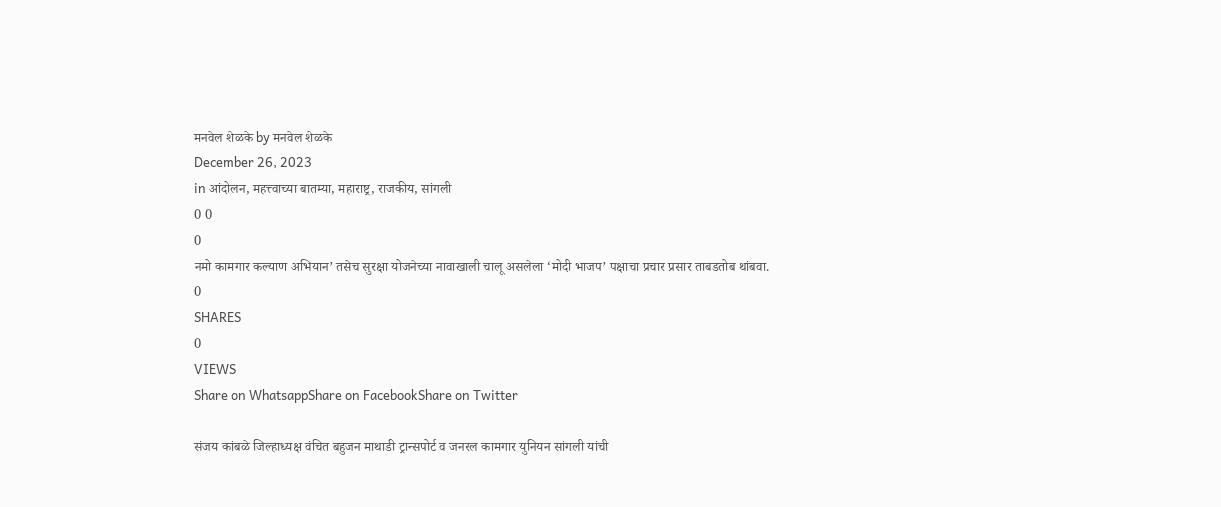मनवेल शेळके by मनवेल शेळके
December 26, 2023
in आंदोलन, महत्त्वाच्या बातम्या, महाराष्ट्र, राजकीय, सांगली
0 0
0
नमो कामगार कल्याण अभियान’ तसेच सुरक्षा योजनेच्या नावाखाली चालू असलेला ‘मोदी भाजप’ पक्षाचा प्रचार प्रसार ताबडतोब थांबवा.
0
SHARES
0
VIEWS
Share on WhatsappShare on FacebookShare on Twitter

संजय कांबळे जिल्हाध्यक्ष वंचित बहुजन माथाडी ट्रान्सपोर्ट व जनरल कामगार युनियन सांगली यांची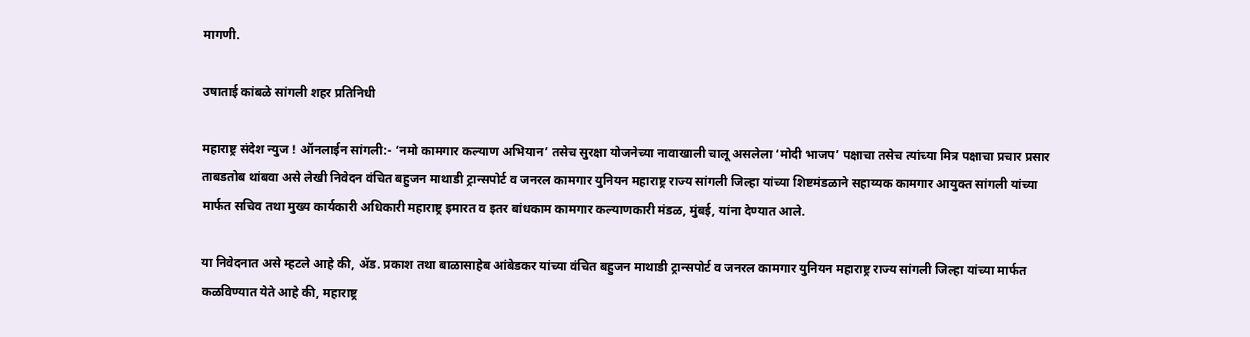मागणी.

उषाताई कांबळे सांगली शहर प्रतिनिधी

महाराष्ट्र संदेश न्युज ! ऑनलाईन सांगली:- ‘नमो कामगार कल्याण अभियान’ तसेच सुरक्षा योजनेच्या नावाखाली चालू असलेला ‘मोदी भाजप’ पक्षाचा तसेच त्यांच्या मित्र पक्षाचा प्रचार प्रसार ताबडतोब थांबवा असे लेखी निवेदन वंचित बहुजन माथाडी ट्रान्सपोर्ट व जनरल कामगार युनियन महाराष्ट्र राज्य सांगली जिल्हा यांच्या शिष्टमंडळाने सहाय्यक कामगार आयुक्त सांगली यांच्या मार्फत सचिव तथा मुख्य कार्यकारी अधिकारी महाराष्ट्र इमारत व इतर बांधकाम कामगार कल्याणकारी मंडळ, मुंबई, यांना देण्यात आले.

या निवेदनात असे म्हटले आहे की, ॲड. प्रकाश तथा बाळासाहेब आंबेडकर यांच्या वंचित बहुजन माथाडी ट्रान्सपोर्ट व जनरल कामगार युनियन महाराष्ट्र राज्य सांगली जिल्हा यांच्या मार्फत कळविण्यात येते आहे की, महाराष्ट्र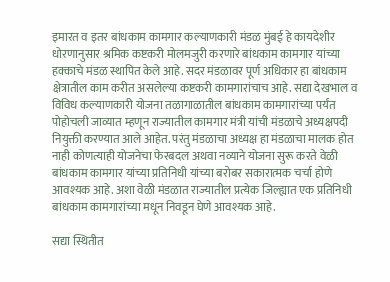इमारत व इतर बांधकाम कामगार कल्याणकारी मंडळ मुंबई हे कायदेशीर धोरणानुसार श्रमिक कष्टकरी मोलमजुरी करणारे बांधकाम कामगार यांच्या हक्काचे मंडळ स्थापित केले आहे. सदर मंडळावर पूर्ण अधिकार हा बांधकाम क्षेत्रातील काम करीत असलेल्या कष्टकरी कामगारांचाच आहे. सद्या देखभाल व विविध कल्याणकारी योजना तळागाळातील बांधकाम कामगारांच्या पर्यंत पोहोचली जाव्यात म्हणून राज्यातील कामगार मंत्री यांची मंडळाचे अध्यक्षपदी नियुक्ती करण्यात आले आहेत. परंतु मंडळाचा अध्यक्ष हा मंडळाचा मालक होत नाही कोणत्याही योजनेचा फेरबदल अथवा नव्याने योजना सुरू करते वेळी बांधकाम कामगार यांच्या प्रतिनिधी यांच्या बरोबर सकारात्मक चर्चा होणे आवश्यक आहे. अशा वेळी मंडळात राज्यातील प्रत्येक जिल्ह्यात एक प्रतिनिधी बांधकाम कामगारांच्या मधून निवडून घेणे आवश्यक आहे.

सद्या स्थितीत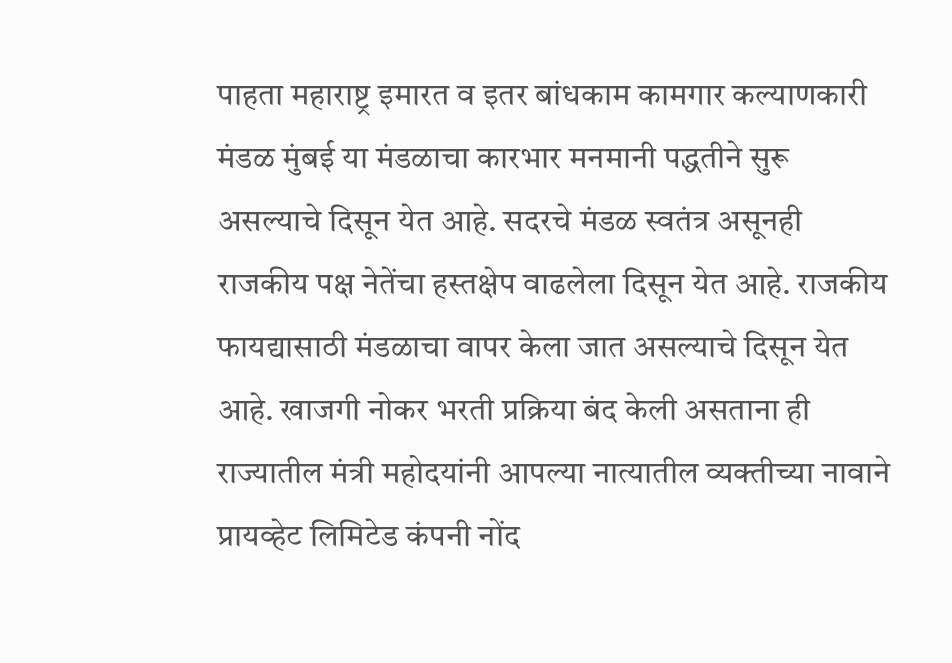पाहता महाराष्ट्र इमारत व इतर बांधकाम कामगार कल्याणकारी मंडळ मुंबई या मंडळाचा कारभार मनमानी पद्धतीने सुरू असल्याचे दिसून येत आहे. सदरचे मंडळ स्वतंत्र असूनही राजकीय पक्ष नेतेंचा हस्तक्षेप वाढलेला दिसून येत आहे. राजकीय फायद्यासाठी मंडळाचा वापर केला जात असल्याचे दिसून येत आहे. खाजगी नोकर भरती प्रक्रिया बंद केली असताना ही राज्यातील मंत्री महोदयांनी आपल्या नात्यातील व्यक्तीच्या नावाने प्रायव्हेट लिमिटेड कंपनी नोंद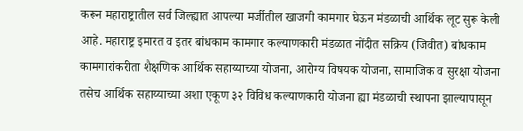करून महाराष्ट्रातील सर्व जिल्ह्यात आपल्या मर्जीतील खाजगी कामगार घेऊन मंडळाची आर्थिक लूट सुरू केली आहे. महाराष्ट्र इमारत व इतर बांधकाम कामगार कल्याणकारी मंडळात नोंदीत सक्रिय (जिवीत) बांधकाम कामगारांकरीता शैक्षणिक आर्थिक सहाय्याच्या योजना, आरोग्य विषयक योजना, सामाजिक व सुरक्षा योजना तसेच आर्थिक सहाय्याच्या अशा एकूण ३२ विविध कल्याणकारी योजना ह्या मंडळाची स्थापना झाल्यापासून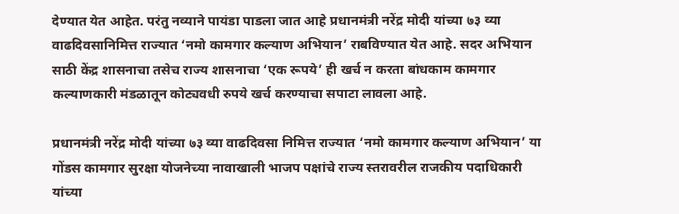देण्यात येत आहेत. परंतु नव्याने पायंडा पाडला जात आहे प्रधानमंत्री नरेंद्र मोदी यांच्या ७३ व्या वाढदिवसानिमित्त राज्यात ‘नमो कामगार कल्याण अभियान’ राबविण्यात येत आहे. सदर अभियान साठी केंद्र शासनाचा तसेच राज्य शासनाचा ‘एक रूपये’ ही खर्च न करता बांधकाम कामगार कल्याणकारी मंडळातून कोट्यवधी रुपये खर्च करण्याचा सपाटा लावला आहे.

प्रधानमंत्री नरेंद्र मोदी यांच्या ७३ व्या वाढदिवसा निमित्त राज्यात ‘नमो कामगार कल्याण अभियान’ या गोंडस कामगार सुरक्षा योजनेच्या नावाखाली भाजप पक्षांचे राज्य स्तरावरील राजकीय पदाधिकारी यांच्या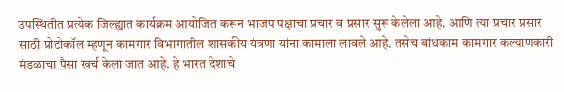उपस्थितीत प्रत्येक जिल्ह्यात कार्यक्रम आयोजित करून भाजप पक्षाचा प्रचार व प्रसार सुरू केलेला आहे. आणि त्या प्रचार प्रसार साठी प्रोटोकॉल म्हणून कामगार विभागातील शासकीय यंत्रणा यांना कामाला लावले आहे. तसेच बांधकाम कामगार कल्याणकारी मंडळाचा पैसा खर्च केला जात आहे. हे भारत देशाचे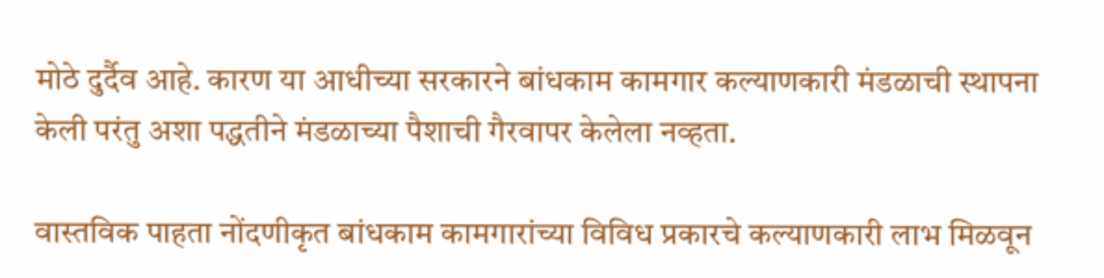मोठे दुर्दैव आहे. कारण या आधीच्या सरकारने बांधकाम कामगार कल्याणकारी मंडळाची स्थापना केली परंतु अशा पद्धतीने मंडळाच्या पैशाची गैरवापर केलेला नव्हता.

वास्तविक पाहता नोंदणीकृत बांधकाम कामगारांच्या विविध प्रकारचे कल्याणकारी लाभ मिळवून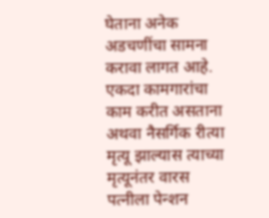घेताना अनेक अडचणींचा सामना करावा लागत आहे. एकदा कामगारांचा काम करीत असताना अथवा नैसर्गिक रीत्या मृत्यू झाल्यास त्याच्या मृत्यूनंतर वारस पत्नीला पेन्शन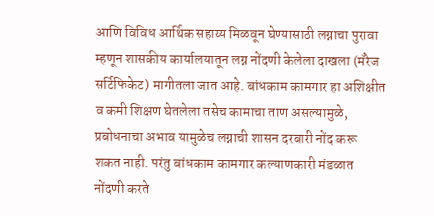आणि विविध आर्थिक सहाय्य मिळवून घेण्यासाठी लग्नाचा पुरावा म्हणून शासकीय कार्यालयातून लग्न नोंदणी केलेला दाखला (मॅरेज सर्टिफिकेट) मागीतला जात आहे. बांधकाम कामगार हा अशिक्षीत व कमी शिक्षण घेतलेला तसेच कामाचा ताण असल्यामुळे, प्रबोधनाचा अभाव यामुळेच लग्नाची शासन दरबारी नोंद करू शकत नाही. परंतु बांधकाम कामगार कल्याणकारी मंडळात नोंदणी करते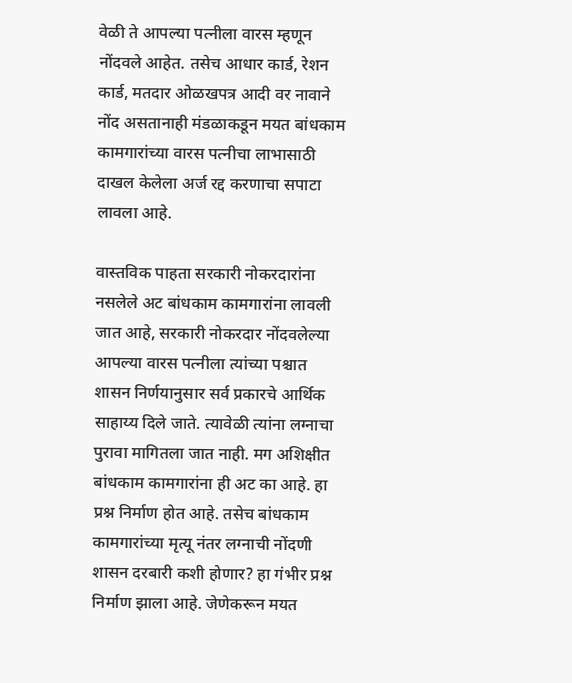वेळी ते आपल्या पत्नीला वारस म्हणून नोंदवले आहेत. तसेच आधार कार्ड, रेशन कार्ड, मतदार ओळखपत्र आदी वर नावाने नोंद असतानाही मंडळाकडून मयत बांधकाम कामगारांच्या वारस पत्नीचा लाभासाठी दाखल केलेला अर्ज रद्द करणाचा सपाटा लावला आहे.

वास्तविक पाहता सरकारी नोकरदारांना नसलेले अट बांधकाम कामगारांना लावली जात आहे, सरकारी नोकरदार नोंदवलेल्या आपल्या वारस पत्नीला त्यांच्या पश्चात शासन निर्णयानुसार सर्व प्रकारचे आर्थिक साहाय्य दिले जाते. त्यावेळी त्यांना लग्नाचा पुरावा मागितला जात नाही. मग अशिक्षीत बांधकाम कामगारांना ही अट का आहे. हा प्रश्न निर्माण होत आहे. तसेच बांधकाम कामगारांच्या मृत्यू नंतर लग्नाची नोंदणी शासन दरबारी कशी होणार? हा गंभीर प्रश्न निर्माण झाला आहे. जेणेकरून मयत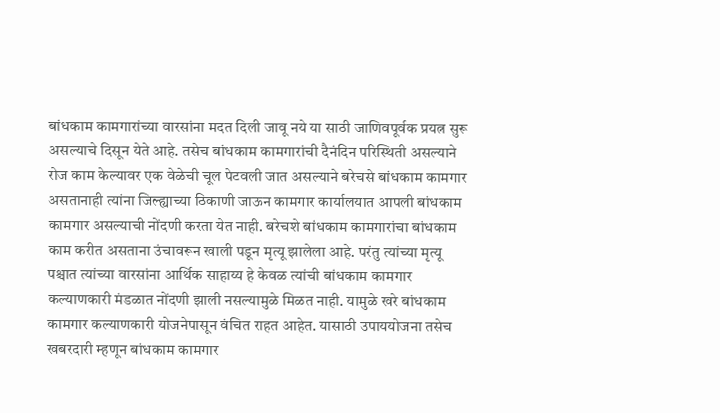बांधकाम कामगारांच्या वारसांना मदत दिली जावू नये या साठी जाणिवपूर्वक प्रयत्न सुरू असल्याचे दिसून येते आहे. तसेच बांधकाम कामगारांची दैनंदिन परिस्थिती असल्याने रोज काम केल्यावर एक वेळेची चूल पेटवली जात असल्याने बरेचसे बांधकाम कामगार असतानाही त्यांना जिल्ह्याच्या ठिकाणी जाऊन कामगार कार्यालयात आपली बांधकाम कामगार असल्याची नोंदणी करता येत नाही. बरेचशे बांधकाम कामगारांचा बांधकाम काम करीत असताना उंचावरून खाली पडून मृत्यू झालेला आहे. परंतु त्यांच्या मृत्यू पश्चात त्यांच्या वारसांना आर्थिक साहाय्य हे केवळ त्यांची बांधकाम कामगार कल्याणकारी मंडळात नोंदणी झाली नसल्यामुळे मिळत नाही. यामुळे खरे बांधकाम कामगार कल्याणकारी योजनेपासून वंचित राहत आहेत. यासाठी उपाययोजना तसेच खबरदारी म्हणून बांधकाम कामगार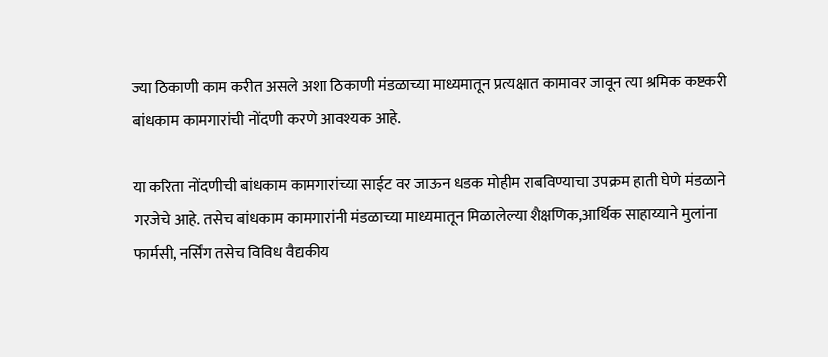ज्या ठिकाणी काम करीत असले अशा ठिकाणी मंडळाच्या माध्यमातून प्रत्यक्षात कामावर जावून त्या श्रमिक कष्टकरी बांधकाम कामगारांची नोंदणी करणे आवश्यक आहे.

या करिता नोंदणीची बांधकाम कामगारांच्या साईट वर जाऊन धडक मोहीम राबविण्याचा उपक्रम हाती घेणे मंडळाने गरजेचे आहे. तसेच बांधकाम कामगारांनी मंडळाच्या माध्यमातून मिळालेल्या शैक्षणिक,आर्थिक साहाय्याने मुलांना फार्मसी, नर्सिंग तसेच विविध वैद्यकीय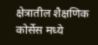क्षेत्रातील शैक्षणिक कोर्सेस मध्ये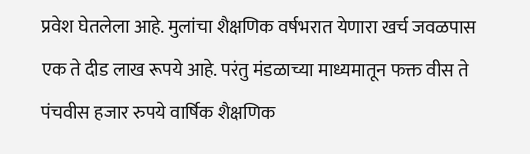प्रवेश घेतलेला आहे. मुलांचा शैक्षणिक वर्षभरात येणारा खर्च जवळपास एक ते दीड लाख रूपये आहे. परंतु मंडळाच्या माध्यमातून फक्त वीस ते पंचवीस हजार रुपये वार्षिक शैक्षणिक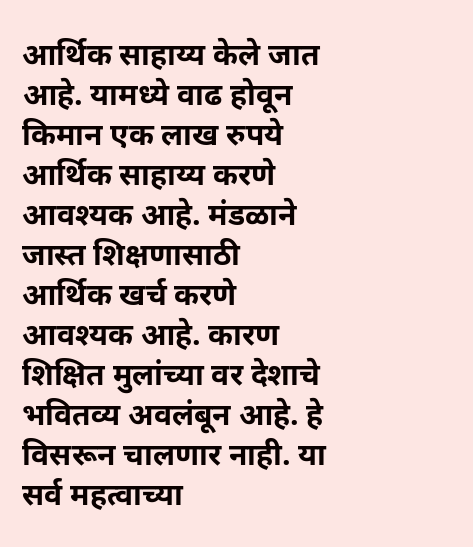आर्थिक साहाय्य केले जात आहे. यामध्ये वाढ होवून किमान एक लाख रुपये आर्थिक साहाय्य करणे आवश्यक आहे. मंडळाने जास्त शिक्षणासाठी आर्थिक खर्च करणे आवश्यक आहे. कारण शिक्षित मुलांच्या वर देशाचे भवितव्य अवलंबून आहे. हे विसरून चालणार नाही. या सर्व महत्वाच्या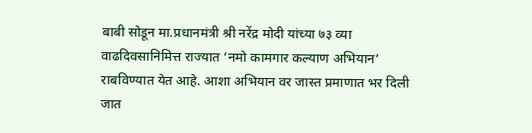बाबी सोडून मा.प्रधानमंत्री श्री नरेंद्र मोदी यांच्या ७३ व्या वाढदिवसानिमित्त राज्यात ‘नमो कामगार कल्याण अभियान’ राबविण्यात येत आहे. आशा अभियान वर जास्त प्रमाणात भर दिली जात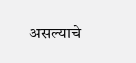असल्याचे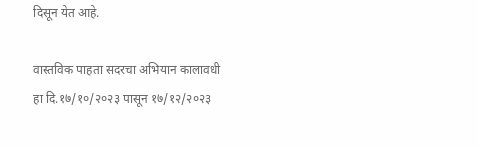दिसून येत आहे.

वास्तविक पाहता सदरचा अभियान कालावधी हा दि.१७/१०/२०२३ पासून १७/१२/२०२३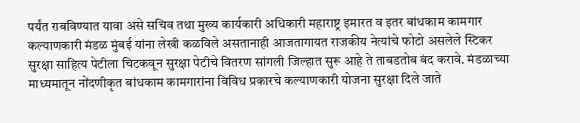पर्यंत राबविण्यात यावा असे सचिव तथा मुख्य कार्यकारी अधिकारी महाराष्ट्र इमारत व इतर बांधकाम कामगार कल्याणकारी मंडळ मुंबई यांना लेखी कळविले असतानाही आजतागायत राजकीय नेत्यांचे फोटो असलेले स्टिकर सुरक्षा साहित्य पेटीला चिटकवून सुरक्षा पेटीचे वितरण सांगली जिल्हात सुरू आहे ते ताबडतोब बंद करावे. मंडळाच्या माध्यमातून नोंदणीकृत बांधकाम कामगारांना विविध प्रकारचे कल्याणकारी योजना सुरक्षा दिले जाते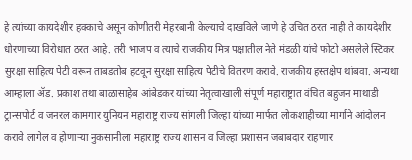हे त्यांच्या कायदेशीर हक्काचे असून कोणीतरी मेहरबानी केल्याचे दाखविले जाणे हे उचित ठरत नाही ते कायदेशीर धोरणाच्या विरोधात ठरत आहे. तरी भाजप व त्याचे राजकीय मित्र पक्षातील नेते मंडळी यांचे फोटो असलेले स्टिकर सुरक्षा साहित्य पेटी वरून ताबडतोब हटवून सुरक्षा साहित्य पेटीचे वितरण करावे. राजकीय हस्तक्षेप थांबवा. अन्यथा आम्हाला ॲड. प्रकाश तथा बाळासाहेब आंबेडकर यांच्या नेतृत्वाखाली संपूर्ण महाराष्ट्रात वंचित बहुजन माथाडी ट्रान्सपोर्ट व जनरल कामगार युनियन महाराष्ट्र राज्य सांगली जिल्हा यांच्या मार्फत लोकशाहीच्या मार्गाने आंदोलन करावे लागेल व होणाऱ्या नुकसानीला महाराष्ट्र राज्य शासन व जिल्हा प्रशासन जबाबदार राहणार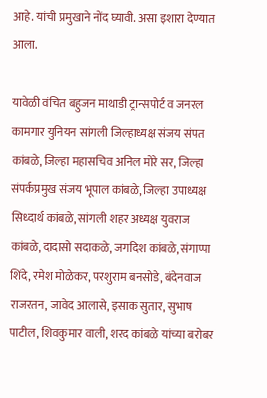आहे. यांची प्रमुखाने नोंद घ्यावी. असा इशारा देण्यात आला.

यावेळी वंचित बहुजन माथाडी ट्रान्सपोर्ट व जनरल कामगार युनियन सांगली जिल्हाध्यक्ष संजय संपत कांबळे, जिल्हा महासचिव अनिल मोरे सर, जिल्हा संपर्कप्रमुख संजय भूपाल कांबळे, जिल्हा उपाध्यक्ष सिध्दार्थ कांबळे, सांगली शहर अध्यक्ष युवराज कांबळे, दादासो सदाकळे, जगदिश कांबळे, संगाप्पा शिंदे, रमेश मोळेकर, परशुराम बनसोडे, बंदेनवाज राजरतन, जावेद आलासे, इसाक सुतार, सुभाष पाटील, शिवकुमार वाली, शरद कांबळे यांच्या बरोबर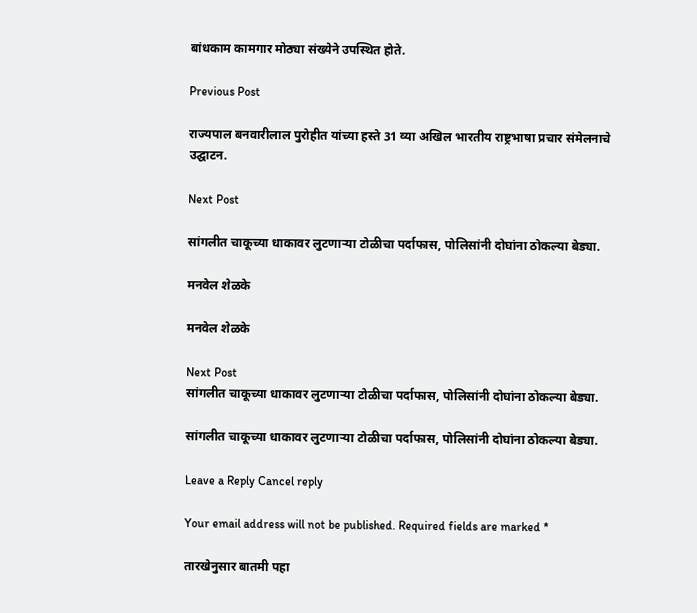बांधकाम कामगार मोठ्या संख्येने उपस्थित होते.

Previous Post

राज्यपाल बनवारीलाल पुरोहीत यांच्या हस्ते 31 व्या अखिल भारतीय राष्ट्रभाषा प्रचार संमेलनाचे उद्घाटन.

Next Post

सांगलीत चाकूच्या धाकावर लुटणाऱ्या टोळीचा पर्दाफास, पोलिसांनी दोघांना ठोकल्या बेड्या.

मनवेल शेळके

मनवेल शेळके

Next Post
सांगलीत चाकूच्या धाकावर लुटणाऱ्या टोळीचा पर्दाफास, पोलिसांनी दोघांना ठोकल्या बेड्या.

सांगलीत चाकूच्या धाकावर लुटणाऱ्या टोळीचा पर्दाफास, पोलिसांनी दोघांना ठोकल्या बेड्या.

Leave a Reply Cancel reply

Your email address will not be published. Required fields are marked *

तारखेनुसार बातमी पहा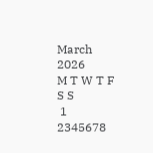March 2026
M T W T F S S
 1
2345678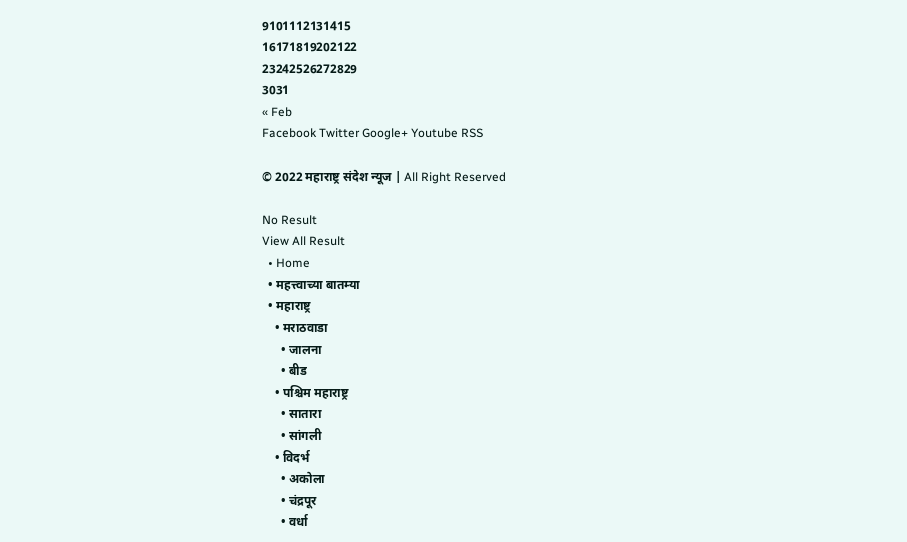9101112131415
16171819202122
23242526272829
3031
« Feb
Facebook Twitter Google+ Youtube RSS

© 2022 महाराष्ट्र संदेश न्यूज | All Right Reserved

No Result
View All Result
  • Home
  • महत्त्वाच्या बातम्या
  • महाराष्ट्र
    • मराठवाडा
      • जालना
      • बीड
    • पश्चिम महाराष्ट्र
      • सातारा
      • सांगली
    • विदर्भ
      • अकोला
      • चंद्रपूर
      • वर्धा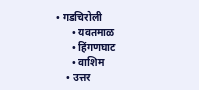• गडचिरोली
      • यवतमाळ
      • हिंगणघाट
      • वाशिम
    • उत्तर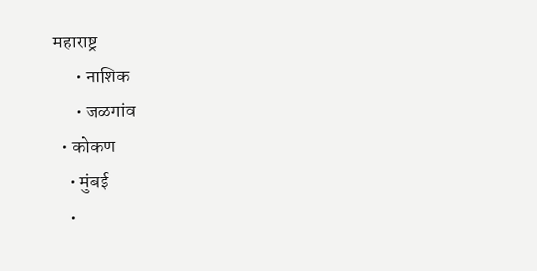महाराष्ट्र
      • नाशिक
      • जळगांव
  • कोकण
    • मुंबई
    •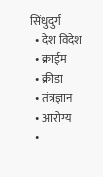सिंधुदुर्ग
  • देश विदेश
  • क्राईम
  • क्रीडा
  • तंत्रज्ञान
  • आरोग्य
  •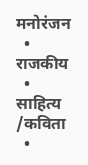मनोरंजन
  • राजकीय
  • साहित्य /कविता
  •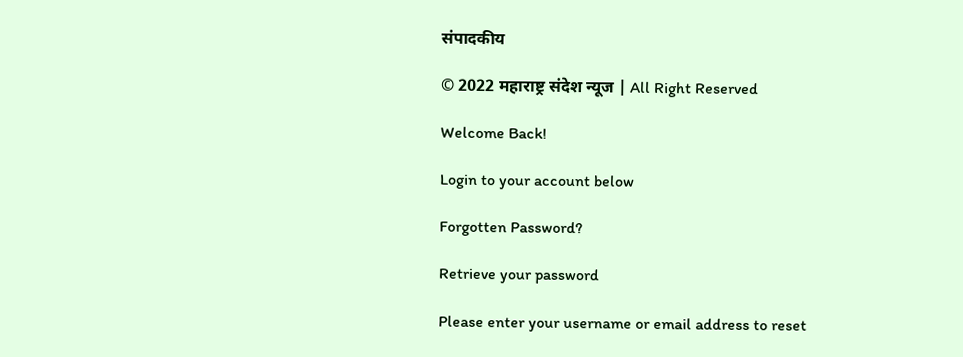संपादकीय

© 2022 महाराष्ट्र संदेश न्यूज | All Right Reserved

Welcome Back!

Login to your account below

Forgotten Password?

Retrieve your password

Please enter your username or email address to reset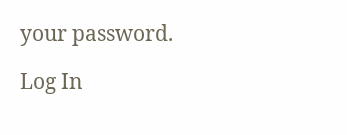your password.

Log In